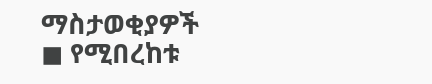ማስታወቂያዎች
◼ የሚበረከቱ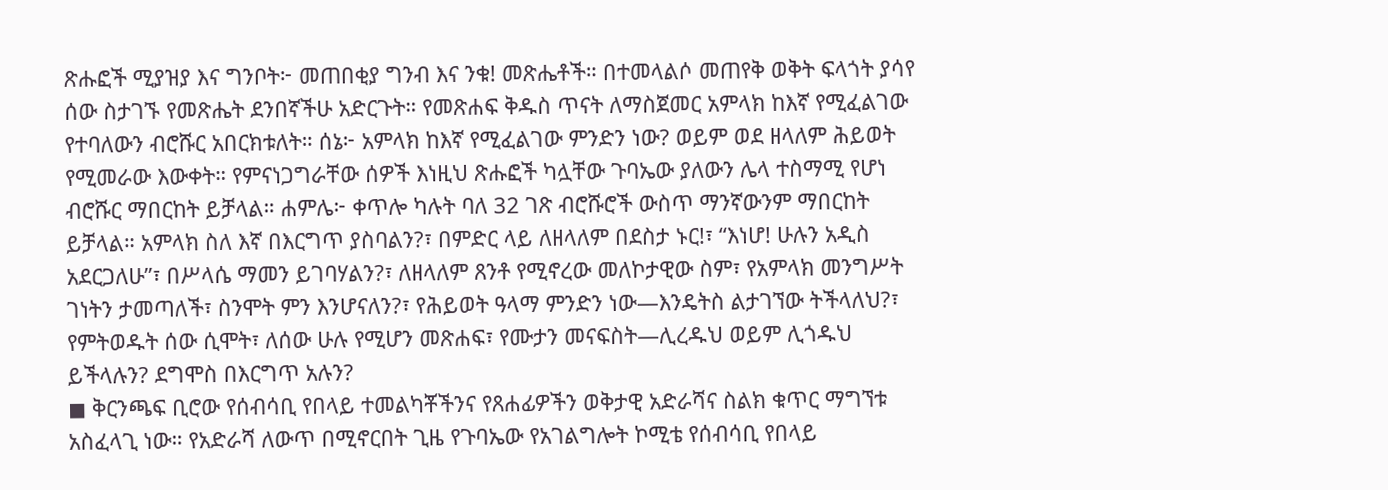ጽሑፎች ሚያዝያ እና ግንቦት፦ መጠበቂያ ግንብ እና ንቁ! መጽሔቶች። በተመላልሶ መጠየቅ ወቅት ፍላጎት ያሳየ ሰው ስታገኙ የመጽሔት ደንበኛችሁ አድርጉት። የመጽሐፍ ቅዱስ ጥናት ለማስጀመር አምላክ ከእኛ የሚፈልገው የተባለውን ብሮሹር አበርክቱለት። ሰኔ፦ አምላክ ከእኛ የሚፈልገው ምንድን ነው? ወይም ወደ ዘላለም ሕይወት የሚመራው እውቀት። የምናነጋግራቸው ሰዎች እነዚህ ጽሑፎች ካሏቸው ጉባኤው ያለውን ሌላ ተስማሚ የሆነ ብሮሹር ማበርከት ይቻላል። ሐምሌ፦ ቀጥሎ ካሉት ባለ 32 ገጽ ብሮሹሮች ውስጥ ማንኛውንም ማበርከት ይቻላል። አምላክ ስለ እኛ በእርግጥ ያስባልን?፣ በምድር ላይ ለዘላለም በደስታ ኑር!፣ “እነሆ! ሁሉን አዲስ አደርጋለሁ”፣ በሥላሴ ማመን ይገባሃልን?፣ ለዘላለም ጸንቶ የሚኖረው መለኮታዊው ስም፣ የአምላክ መንግሥት ገነትን ታመጣለች፣ ስንሞት ምን እንሆናለን?፣ የሕይወት ዓላማ ምንድን ነው—እንዴትስ ልታገኘው ትችላለህ?፣ የምትወዱት ሰው ሲሞት፣ ለሰው ሁሉ የሚሆን መጽሐፍ፣ የሙታን መናፍስት—ሊረዱህ ወይም ሊጎዱህ ይችላሉን? ደግሞስ በእርግጥ አሉን?
◼ ቅርንጫፍ ቢሮው የሰብሳቢ የበላይ ተመልካቾችንና የጸሐፊዎችን ወቅታዊ አድራሻና ስልክ ቁጥር ማግኘቱ አስፈላጊ ነው። የአድራሻ ለውጥ በሚኖርበት ጊዜ የጉባኤው የአገልግሎት ኮሚቴ የሰብሳቢ የበላይ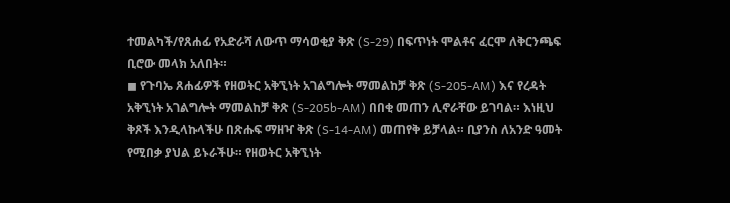ተመልካች/የጸሐፊ የአድራሻ ለውጥ ማሳወቂያ ቅጽ (S-29) በፍጥነት ሞልቶና ፈርሞ ለቅርንጫፍ ቢሮው መላክ አለበት።
◼ የጉባኤ ጸሐፊዎች የዘወትር አቅኚነት አገልግሎት ማመልከቻ ቅጽ (S-205-AM) እና የረዳት አቅኚነት አገልግሎት ማመልከቻ ቅጽ (S-205b-AM) በበቂ መጠን ሊኖራቸው ይገባል። እነዚህ ቅጾች እንዲላኩላችሁ በጽሑፍ ማዘዣ ቅጽ (S-14-AM) መጠየቅ ይቻላል። ቢያንስ ለአንድ ዓመት የሚበቃ ያህል ይኑራችሁ። የዘወትር አቅኚነት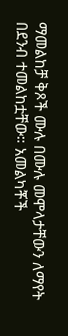ማመልከቻ ቅጾች ሙሉ በሙሉ መሞላታቸውን ለማየት በደንብ ተመልከቷቸው። አመልካቾች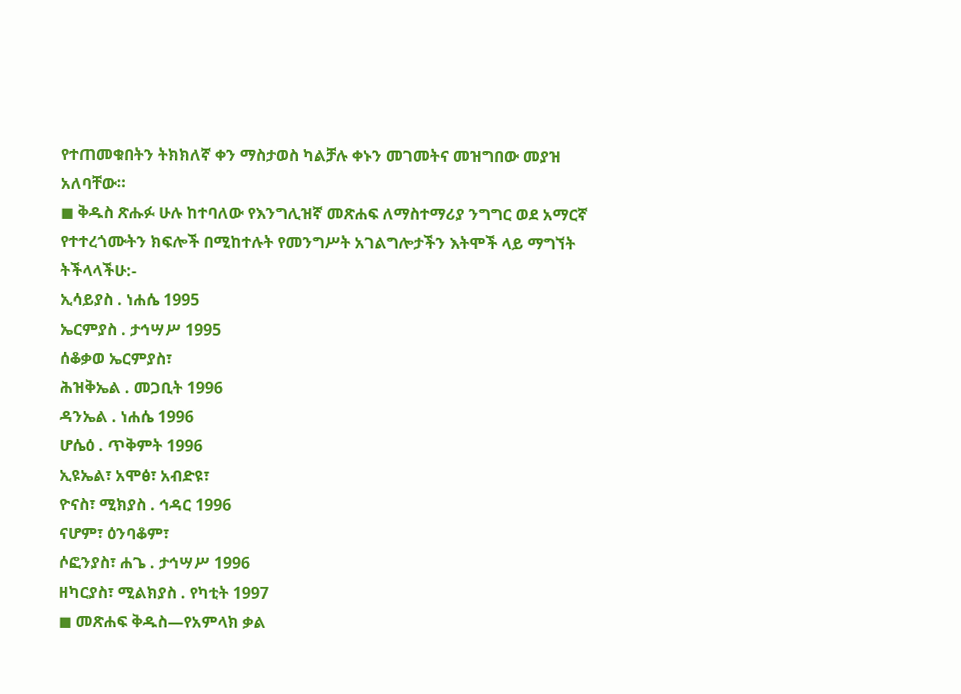የተጠመቁበትን ትክክለኛ ቀን ማስታወስ ካልቻሉ ቀኑን መገመትና መዝግበው መያዝ አለባቸው።
◼ ቅዱስ ጽሑፉ ሁሉ ከተባለው የእንግሊዝኛ መጽሐፍ ለማስተማሪያ ንግግር ወደ አማርኛ የተተረጎሙትን ክፍሎች በሚከተሉት የመንግሥት አገልግሎታችን እትሞች ላይ ማግኘት ትችላላችሁ:-
ኢሳይያስ . ነሐሴ 1995
ኤርምያስ . ታኅሣሥ 1995
ሰቆቃወ ኤርምያስ፣
ሕዝቅኤል . መጋቢት 1996
ዳንኤል . ነሐሴ 1996
ሆሴዕ . ጥቅምት 1996
ኢዩኤል፣ አሞፅ፣ አብድዩ፣
ዮናስ፣ ሚክያስ . ኅዳር 1996
ናሆም፣ ዕንባቆም፣
ሶፎንያስ፣ ሐጌ . ታኅሣሥ 1996
ዘካርያስ፣ ሚልክያስ . የካቲት 1997
◼ መጽሐፍ ቅዱስ—የአምላክ ቃል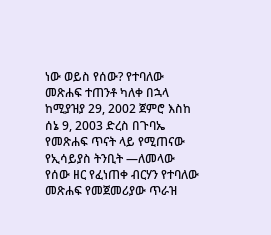ነው ወይስ የሰው? የተባለው መጽሐፍ ተጠንቶ ካለቀ በኋላ ከሚያዝያ 29, 2002 ጀምሮ እስከ ሰኔ 9, 2003 ድረስ በጉባኤ የመጽሐፍ ጥናት ላይ የሚጠናው የኢሳይያስ ትንቢት —ለመላው የሰው ዘር የፈነጠቀ ብርሃን የተባለው መጽሐፍ የመጀመሪያው ጥራዝ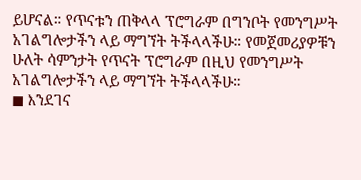ይሆናል። የጥናቱን ጠቅላላ ፕሮግራም በግንቦት የመንግሥት አገልግሎታችን ላይ ማግኘት ትችላላችሁ። የመጀመሪያዎቹን ሁለት ሳምንታት የጥናት ፕሮግራም በዚህ የመንግሥት አገልግሎታችን ላይ ማግኘት ትችላላችሁ።
◼ እንደገና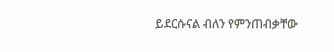ይደርሱናል ብለን የምንጠብቃቸው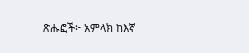ጽሑፎች፦ አምላክ ከእኛ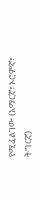የሚፈልገው (አማርኛ፣ ኦሮምኛ፣ ትግርኛ)